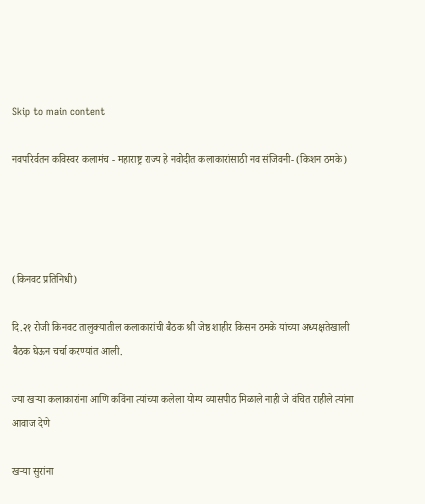Skip to main content

नवपरिर्वतन कविस्वर कलामंच - महाराष्ट्र राज्य हे नवोदीत कलाकारांसाठी नव संजिवनी- (किशन ठमके)




(किनवट प्रतिनिधी)

दि.२१ रोजी किनवट तालुक्यातील कलाकारांची बैठक श्री जेष्ठ शाहीर किसन ठमके यांच्या अध्यक्षतेखाली बैठक घेऊन चर्चा करण्यांत आली.

ज्या खऱ्या कलाकारांना आणि कविंना त्यांच्या कलेला योग्य व्यासपीठ मिळाले नाही जे वंचित राहीले त्यांना आवाज देणे

खऱ्या सुरांना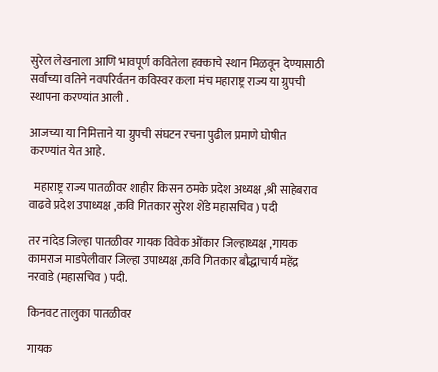सुरेल लेखनाला आणि भावपूर्ण कवितेला हक्काचे स्थान मिळवून देण्यासाठी सर्वांच्या वतिने नवपरिर्वतन कविस्वर कला मंच महाराष्ट्र राज्य या ग्रुपची स्थापना करण्यांत आली .

आजच्या या निमित्ताने या ग्रुपची संघटन रचना पुढील प्रमाणे घोषीत करण्यांत येत आहे.

  महाराष्ट्र राज्य पातळीवर शाहीर किसन ठमके प्रदेश अध्यक्ष ,श्री साहेबराव वाढवे प्रदेश उपाध्यक्ष ,कवि गितकार सुरेश शेंडे महासचिव ) पदी

तर नांदेड जिल्हा पातळीवर गायक विवेक ओंकार जिल्हाध्यक्ष ,गायक कामराज माडपेलीवार जिल्हा उपाध्यक्ष ,कवि गितकार बौद्धाचार्य महेंद्र नरवाडे (महासचिव ) पदी.

किनवट तालुका पातळीवर

गायक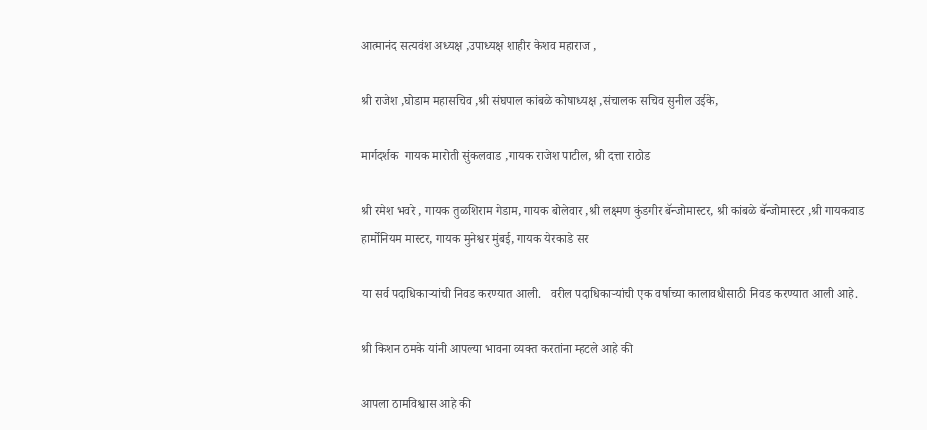आत्मानंद सत्यवंश अध्यक्ष ,उपाध्यक्ष शाहीर केशव महाराज ,

श्री राजेश ,घोडाम महासचिव ,श्री संघपाल कांबळे कोषाध्यक्ष ,संचालक सचिव सुनील उईके,

मार्गदर्शक  गायक मारोती सुंकलवाड ,गायक राजेश पाटील, श्री दत्ता राठोड

श्री रमेश भवरे , गायक तुळशिराम गेडाम, गायक बोलेवार ,श्री लक्ष्मण कुंडगीर बॅन्जोमास्टर, श्री कांबळे बॅन्जोमास्टर ,श्री गायकवाड हार्मोनियम मास्टर, गायक मुनेश्वर मुंबई, गायक येरकाडे सर

या सर्व पदाधिकाऱ्यांची निवड करण्यात आली.   वरील पदाधिकाऱ्यांची एक वर्षाच्या कालावधीसाठी निवड करण्यात आली आहे.

श्री किशन ठमके यांनी आपल्या भावना व्यक्त करतांना म्हटले आहे की

आपला ठामविश्वास आहे की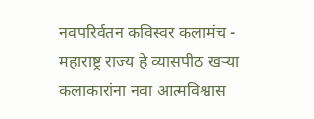नवपरिर्वतन कविस्वर कलामंच - महाराष्ट्र राज्य हे व्यासपीठ खऱ्या कलाकारांना नवा आत्मविश्वास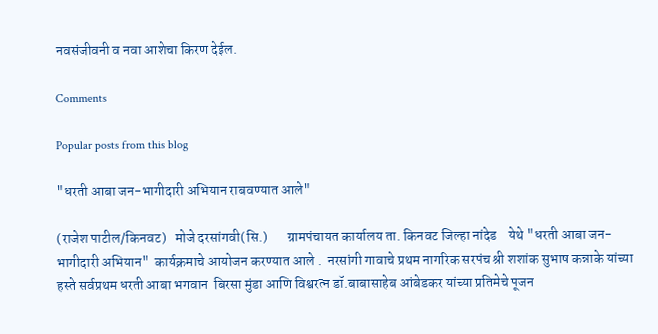नवसंजीवनी व नवा आशेचा किरण देईल.

Comments

Popular posts from this blog

"धरती आबा जन-भागीदारी अभियान राबवण्यात आले"

(राजेश पाटील/किनवट)   मोजे दरसांगवी(सि.)       ग्रामपंचायत कार्यालय ता. किनवट जिल्हा नांदेड    येथे "धरती आबा जन-भागीदारी अभियान"  कार्यक्रमाचे आयोजन करण्यात आले .  नरसांगी गावाचे प्रथम नागरिक सरपंच श्री शशांक सुभाष कन्नाके यांच्या हस्ते सर्वप्रथम धरती आबा भगवान  बिरसा मुंडा आणि विश्वरत्न डॉ.बाबासाहेब आंबेडकर यांच्या प्रतिमेचे पूजन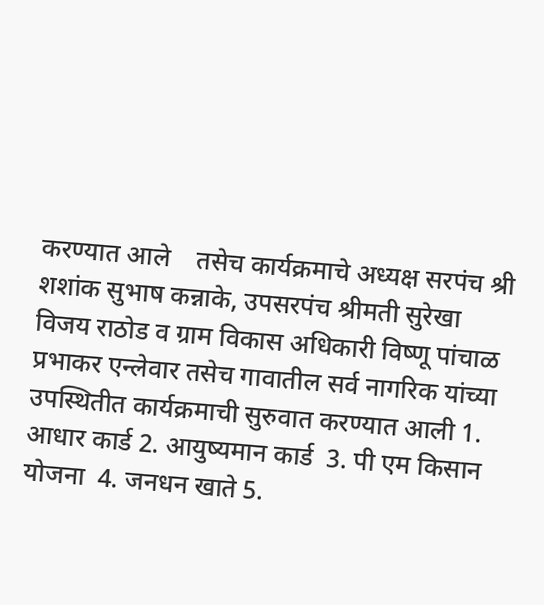करण्यात आले    तसेच कार्यक्रमाचे अध्यक्ष सरपंच श्री शशांक सुभाष कन्नाके, उपसरपंच श्रीमती सुरेखा विजय राठोड व ग्राम विकास अधिकारी विष्णू पांचाळ प्रभाकर एन्लेवार तसेच गावातील सर्व नागरिक यांच्या उपस्थितीत कार्यक्रमाची सुरुवात करण्यात आली 1. आधार कार्ड 2. आयुष्यमान कार्ड  3. पी एम किसान योजना  4. जनधन खाते 5.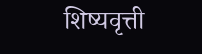शिष्यवृत्ती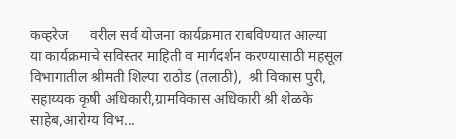कव्हरेज      वरील सर्व योजना कार्यक्रमात राबविण्यात आल्या    या कार्यक्रमाचे सविस्तर माहिती व मार्गदर्शन करण्यासाठी महसूल विभागातील श्रीमती शिल्पा राठोड (तलाठी),  श्री विकास पुरी, सहाय्यक कृषी अधिकारी,ग्रामविकास अधिकारी श्री शेळके साहेब,आरोग्य विभ...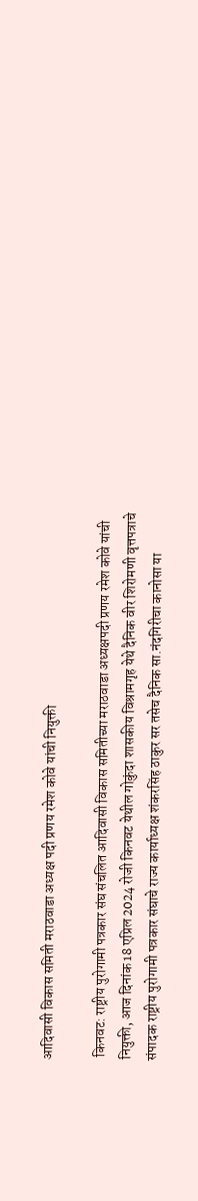आदिवासी विकास समिती मराठवाडा अध्यक्ष पदी प्रणय रमेश कोवे यांची नियुक्ती

 किनवट: राष्ट्रीय पुरोगामी पत्रकार संघ संचलित आदिवासी विकास समितीच्या मराठवाडा अध्यक्षपदी प्रणय रमेश कोवे यांची नियुक्ती, आज दिनांक 18 एप्रिल 2024 रोजी किनवट येथील गोकुंदा शासकीय विश्रामगृह येथे दैनिक वीर शिरोमणी वृत्तपत्राचे संपादक राष्ट्रीय पुरोगामी पत्रकार संघाचे राज्य कार्याध्यक्ष शंकरसिंह ठाकुर सर तसेच दैनिक सा.नंदगिरीचा कानोसा या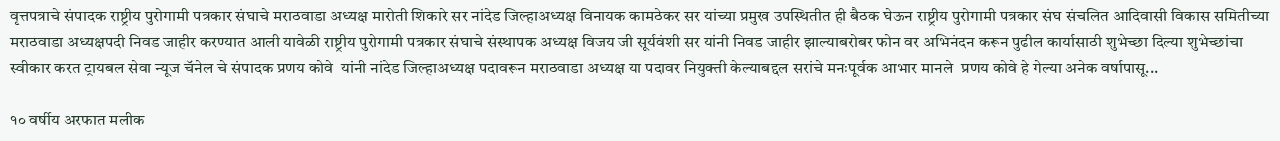वृत्तपत्राचे संपादक राष्ट्रीय पुरोगामी पत्रकार संघाचे मराठवाडा अध्यक्ष मारोती शिकारे सर नांदेड जिल्हाअध्यक्ष विनायक कामठेकर सर यांच्या प्रमुख उपस्थितीत ही बैठक घेऊन राष्ट्रीय पुरोगामी पत्रकार संघ संचलित आदिवासी विकास समितीच्या मराठवाडा अध्यक्षपदी निवड जाहीर करण्यात आली यावेळी राष्ट्रीय पुरोगामी पत्रकार संघाचे संस्थापक अध्यक्ष विजय जी सूर्यवंशी सर यांनी निवड जाहीर झाल्याबरोबर फोन वर अभिनंदन करून पुढील कार्यासाठी शुभेच्छा दिल्या शुभेच्छांचा स्वीकार करत ट्रायबल सेवा न्यूज चॅनेल चे संपादक प्रणय कोवे  यांनी नांदेड जिल्हाअध्यक्ष पदावरून मराठवाडा अध्यक्ष या पदावर नियुक्ती केल्याबद्दल सरांचे मनःपूर्वक आभार मानले  प्रणय कोवे हे गेल्या अनेक वर्षापासू...

१० वर्षीय अरफात मलीक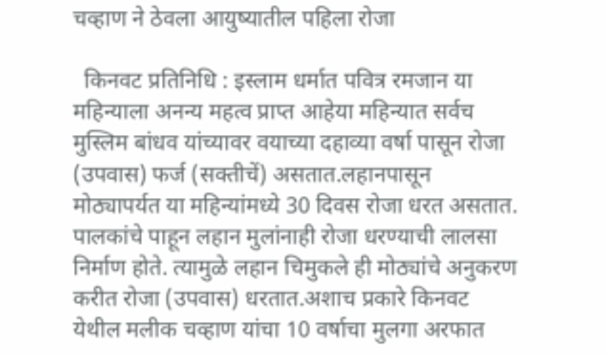चव्हाण ने ठेवला आयुष्यातील पहिला रोजा

  किनवट प्रतिनिधि : इस्लाम धर्मात पवित्र रमजान या महिन्याला अनन्य महत्व प्राप्त आहेया महिन्यात सर्वच मुस्लिम बांधव यांच्यावर वयाच्या दहाव्या वर्षा पासून रोजा (उपवास) फर्ज (सक्तीचें) असतात.लहानपासून मोठ्यापर्यत या महिन्यांमध्ये 30 दिवस रोजा धरत असतात. पालकांचे पाहून लहान मुलांनाही रोजा धरण्याची लालसा निर्माण होते. त्यामुळे लहान चिमुकले ही मोठ्यांचे अनुकरण करीत रोजा (उपवास) धरतात.अशाच प्रकारे किनवट येथील मलीक चव्हाण यांचा 10 वर्षाचा मुलगा अरफात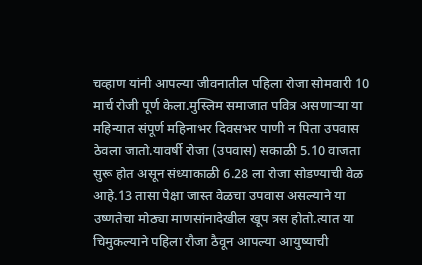चव्हाण यांनी आपल्या जीवनातील पहिला रोजा सोमवारी 10 मार्च रोजी पूर्ण केला.मुस्लिम समाजात पवित्र असणाऱ्या या महिन्यात संपूर्ण महिनाभर दिवसभर पाणी न पिता उपवास ठेवला जातो.यावर्षी रोजा (उपवास) सकाळी 5.10 वाजता सुरू होत असून संध्याकाळी 6.28 ला रोजा सोडण्याची वेळ आहे.13 तासा पेक्षा जास्त वेळचा उपवास असल्याने या उष्णतेचा मोठ्या माणसांनादेखील खूप त्रस होतो.त्यात या चिमुकल्याने पहिला रौजा ठैवून आपल्या आयुष्याची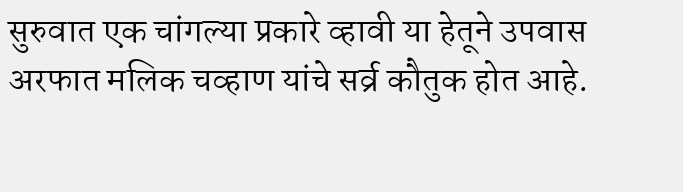सुरुवात एक चांगल्या प्रकारे व्हावी या हेतूने उपवास अरफात मलिक चव्हाण यांचे सर्व्र कौतुक होत आहे.